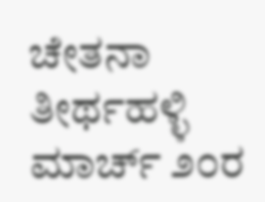ಚೇತನಾ ತೀರ್ಥಹಳ್ಳಿ
ಮಾರ್ಚ್ ೨೦ರ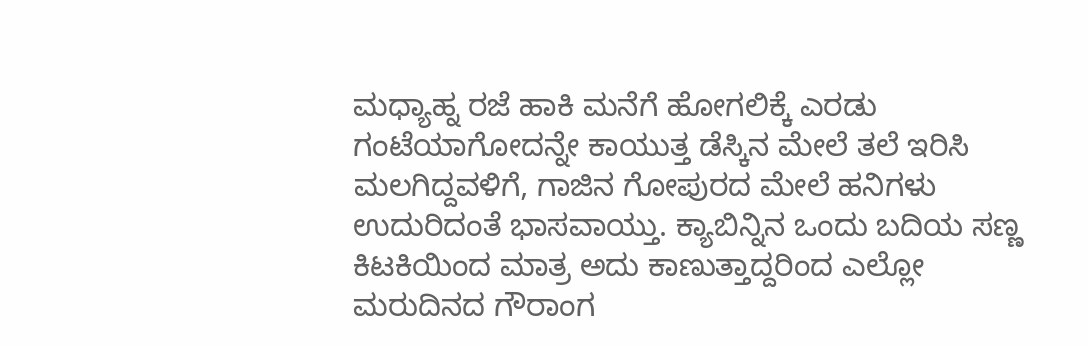ಮಧ್ಯಾಹ್ನ ರಜೆ ಹಾಕಿ ಮನೆಗೆ ಹೋಗಲಿಕ್ಕೆ ಎರಡು ಗಂಟೆಯಾಗೋದನ್ನೇ ಕಾಯುತ್ತ ಡೆಸ್ಕಿನ ಮೇಲೆ ತಲೆ ಇರಿಸಿ ಮಲಗಿದ್ದವಳಿಗೆ, ಗಾಜಿನ ಗೋಪುರದ ಮೇಲೆ ಹನಿಗಳು ಉದುರಿದಂತೆ ಭಾಸವಾಯ್ತು. ಕ್ಯಾಬಿನ್ನಿನ ಒಂದು ಬದಿಯ ಸಣ್ಣ ಕಿಟಕಿಯಿಂದ ಮಾತ್ರ ಅದು ಕಾಣುತ್ತಾದ್ದರಿಂದ ಎಲ್ಲೋ ಮರುದಿನದ ಗೌರಾಂಗ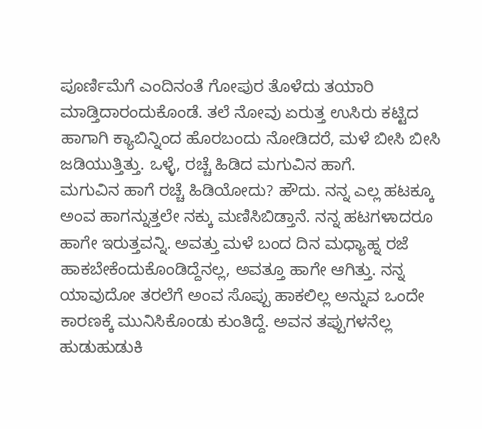ಪೂರ್ಣಿಮೆಗೆ ಎಂದಿನಂತೆ ಗೋಪುರ ತೊಳೆದು ತಯಾರಿ ಮಾಡ್ತಿದಾರಂದುಕೊಂಡೆ. ತಲೆ ನೋವು ಏರುತ್ತ ಉಸಿರು ಕಟ್ಟಿದ ಹಾಗಾಗಿ ಕ್ಯಾಬಿನ್ನಿಂದ ಹೊರಬಂದು ನೋಡಿದರೆ, ಮಳೆ ಬೀಸಿ ಬೀಸಿ ಜಡಿಯುತ್ತಿತ್ತು. ಒಳ್ಳೆ, ರಚ್ಚೆ ಹಿಡಿದ ಮಗುವಿನ ಹಾಗೆ.
ಮಗುವಿನ ಹಾಗೆ ರಚ್ಚೆ ಹಿಡಿಯೋದು? ಹೌದು. ನನ್ನ ಎಲ್ಲ ಹಟಕ್ಕೂ ಅಂವ ಹಾಗನ್ನುತ್ತಲೇ ನಕ್ಕು ಮಣಿಸಿಬಿಡ್ತಾನೆ. ನನ್ನ ಹಟಗಳಾದರೂ ಹಾಗೇ ಇರುತ್ತವನ್ನಿ. ಅವತ್ತು ಮಳೆ ಬಂದ ದಿನ ಮಧ್ಯಾಹ್ನ ರಜೆ ಹಾಕಬೇಕೆಂದುಕೊಂಡಿದ್ದೆನಲ್ಲ, ಅವತ್ತೂ ಹಾಗೇ ಆಗಿತ್ತು. ನನ್ನ ಯಾವುದೋ ತರಲೆಗೆ ಅಂವ ಸೊಪ್ಪು ಹಾಕಲಿಲ್ಲ ಅನ್ನುವ ಒಂದೇ ಕಾರಣಕ್ಕೆ ಮುನಿಸಿಕೊಂಡು ಕುಂತಿದ್ದೆ. ಅವನ ತಪ್ಪುಗಳನೆಲ್ಲ ಹುಡುಹುಡುಕಿ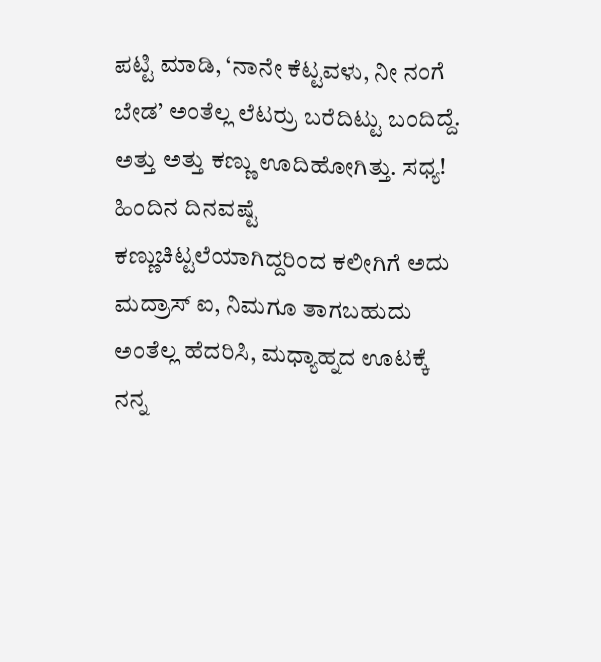ಪಟ್ಟಿ ಮಾಡಿ, ‘ನಾನೇ ಕೆಟ್ಟವಳು, ನೀ ನಂಗೆ ಬೇಡ’ ಅಂತೆಲ್ಲ ಲೆಟರ್ರು ಬರೆದಿಟ್ಟು ಬಂದಿದ್ದೆ. ಅತ್ತು ಅತ್ತು ಕಣ್ಣು ಊದಿಹೋಗಿತ್ತು. ಸಧ್ಯ! ಹಿಂದಿನ ದಿನವಷ್ಟೆ ಕಣ್ಣುಚಿಟ್ಟಲೆಯಾಗಿದ್ದರಿಂದ ಕಲೀಗಿಗೆ ಅದು ಮದ್ರಾಸ್ ಐ, ನಿಮಗೂ ತಾಗಬಹುದು ಅಂತೆಲ್ಲ ಹೆದರಿಸಿ, ಮಧ್ಯಾಹ್ನದ ಊಟಕ್ಕೆ ನನ್ನ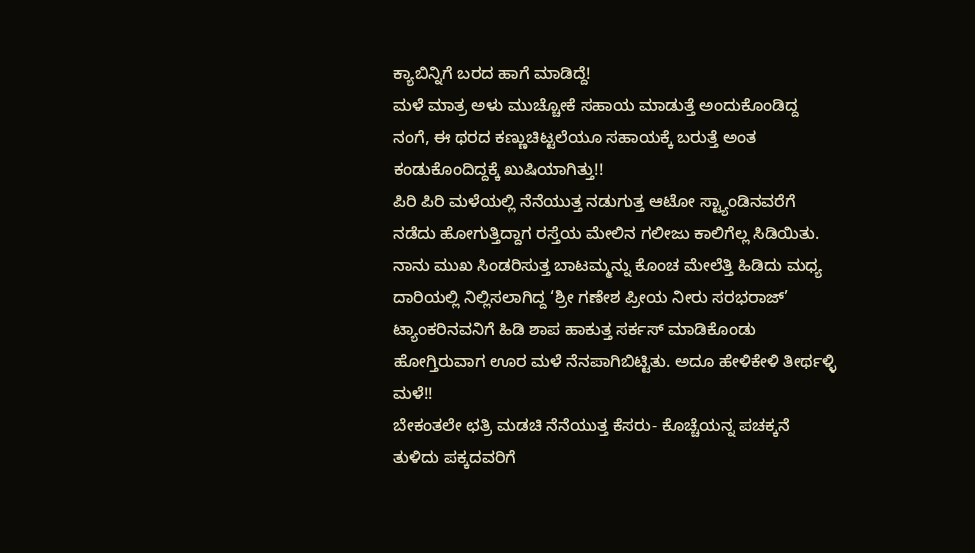ಕ್ಯಾಬಿನ್ನಿಗೆ ಬರದ ಹಾಗೆ ಮಾಡಿದ್ದೆ!
ಮಳೆ ಮಾತ್ರ ಅಳು ಮುಚ್ಚೋಕೆ ಸಹಾಯ ಮಾಡುತ್ತೆ ಅಂದುಕೊಂಡಿದ್ದ ನಂಗೆ, ಈ ಥರದ ಕಣ್ಣುಚಿಟ್ಟಲೆಯೂ ಸಹಾಯಕ್ಕೆ ಬರುತ್ತೆ ಅಂತ ಕಂಡುಕೊಂದಿದ್ದಕ್ಕೆ ಖುಷಿಯಾಗಿತ್ತು!!
ಪಿರಿ ಪಿರಿ ಮಳೆಯಲ್ಲಿ ನೆನೆಯುತ್ತ ನಡುಗುತ್ತ ಆಟೋ ಸ್ಟ್ಯಾಂಡಿನವರೆಗೆ ನಡೆದು ಹೋಗುತ್ತಿದ್ದಾಗ ರಸ್ತೆಯ ಮೇಲಿನ ಗಲೀಜು ಕಾಲಿಗೆಲ್ಲ ಸಿಡಿಯಿತು. ನಾನು ಮುಖ ಸಿಂಡರಿಸುತ್ತ ಬಾಟಮ್ಮನ್ನು ಕೊಂಚ ಮೇಲೆತ್ತಿ ಹಿಡಿದು ಮಧ್ಯ ದಾರಿಯಲ್ಲಿ ನಿಲ್ಲಿಸಲಾಗಿದ್ದ ‘ಶ್ರೀ ಗಣೇಶ ಪ್ರೀಯ ನೀರು ಸರಭರಾಜ್’ ಟ್ಯಾಂಕರಿನವನಿಗೆ ಹಿಡಿ ಶಾಪ ಹಾಕುತ್ತ ಸರ್ಕಸ್ ಮಾಡಿಕೊಂಡು ಹೋಗ್ತಿರುವಾಗ ಊರ ಮಳೆ ನೆನಪಾಗಿಬಿಟ್ಟಿತು. ಅದೂ ಹೇಳಿಕೇಳಿ ತೀರ್ಥಳ್ಳಿ ಮಳೆ!!
ಬೇಕಂತಲೇ ಛತ್ರಿ ಮಡಚಿ ನೆನೆಯುತ್ತ ಕೆಸರು- ಕೊಚ್ಚೆಯನ್ನ ಪಚಕ್ಕನೆ ತುಳಿದು ಪಕ್ಕದವರಿಗೆ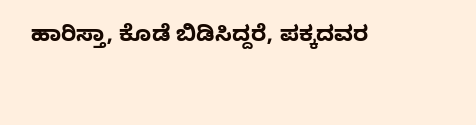ಹಾರಿಸ್ತಾ, ಕೊಡೆ ಬಿಡಿಸಿದ್ದರೆ, ಪಕ್ಕದವರ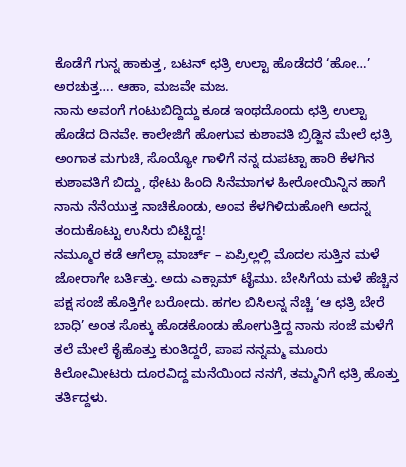ಕೊಡೆಗೆ ಗುನ್ನ ಹಾಕುತ್ತ, ಬಟನ್ ಛತ್ರಿ ಉಲ್ಟಾ ಹೊಡೆದರೆ ‘ಹೋ…’ ಅರಚುತ್ತ…. ಆಹಾ, ಮಜವೇ ಮಜ.
ನಾನು ಅವಂಗೆ ಗಂಟುಬಿದ್ದಿದ್ದು ಕೂಡ ಇಂಥದೊಂದು ಛತ್ರಿ ಉಲ್ಟಾ ಹೊಡೆದ ದಿನವೇ. ಕಾಲೇಜಿಗೆ ಹೋಗುವ ಕುಶಾವತಿ ಬ್ರಿಡ್ಜಿನ ಮೇಲೆ ಛತ್ರಿ ಅಂಗಾತ ಮಗುಚಿ, ಸೊಯ್ಯೋ ಗಾಳಿಗೆ ನನ್ನ ದುಪಟ್ಟಾ ಹಾರಿ ಕೆಳಗಿನ ಕುಶಾವತಿಗೆ ಬಿದ್ದು, ಥೇಟು ಹಿಂದಿ ಸಿನೆಮಾಗಳ ಹೀರೋಯಿನ್ನಿನ ಹಾಗೆ ನಾನು ನೆನೆಯುತ್ತ ನಾಚಿಕೊಂಡು, ಅಂವ ಕೆಳಗಿಳಿದುಹೋಗಿ ಅದನ್ನ ತಂದುಕೊಟ್ಟು ಉಸಿರು ಬಿಟ್ಟಿದ್ದ!
ನಮ್ಮೂರ ಕಡೆ ಆಗೆಲ್ಲಾ ಮಾರ್ಚ್ – ಏಪ್ರಿಲ್ಲಲ್ಲಿ ಮೊದಲ ಸುತ್ತಿನ ಮಳೆ ಜೋರಾಗೇ ಬರ್ತಿತ್ತು. ಅದು ಎಕ್ಸಾಮ್ ಟೈಮು. ಬೇಸಿಗೆಯ ಮಳೆ ಹೆಚ್ಚಿನ ಪಕ್ಷ ಸಂಜೆ ಹೊತ್ತಿಗೇ ಬರೋದು. ಹಗಲ ಬಿಸಿಲನ್ನ ನೆಚ್ಚಿ ‘ಆ ಛತ್ರಿ ಬೇರೆ ಬಾಧಿ’ ಅಂತ ಸೊಕ್ಕು ಹೊಡಕೊಂಡು ಹೋಗುತ್ತಿದ್ದ ನಾನು ಸಂಜೆ ಮಳೆಗೆ ತಲೆ ಮೇಲೆ ಕೈಹೊತ್ತು ಕುಂತಿದ್ದರೆ, ಪಾಪ ನನ್ನಮ್ಮ ಮೂರು ಕಿಲೋಮೀಟರು ದೂರವಿದ್ದ ಮನೆಯಿಂದ ನನಗೆ, ತಮ್ಮನಿಗೆ ಛತ್ರಿ ಹೊತ್ತು ತರ್ತಿದ್ದಳು.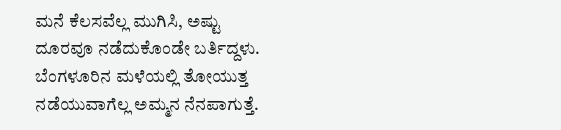ಮನೆ ಕೆಲಸವೆಲ್ಲ ಮುಗಿಸಿ, ಅಷ್ಟು ದೂರವೂ ನಡೆದುಕೊಂಡೇ ಬರ್ತಿದ್ದಳು.
ಬೆಂಗಳೂರಿನ ಮಳೆಯಲ್ಲಿ ತೋಯುತ್ತ ನಡೆಯುವಾಗೆಲ್ಲ ಅಮ್ಮನ ನೆನಪಾಗುತ್ತೆ.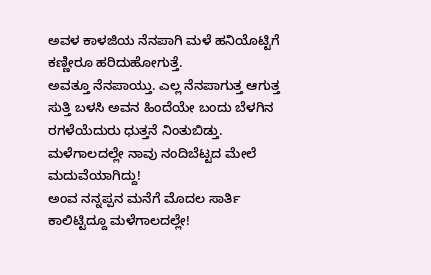ಅವಳ ಕಾಳಜಿಯ ನೆನಪಾಗಿ ಮಳೆ ಹನಿಯೊಟ್ಟಿಗೆ ಕಣ್ಣೀರೂ ಹರಿದುಹೋಗುತ್ತೆ.
ಅವತ್ತೂ ನೆನಪಾಯ್ತು. ಎಲ್ಲ ನೆನಪಾಗುತ್ತ ಆಗುತ್ತ ಸುತ್ತಿ ಬಳಸಿ ಅವನ ಹಿಂದೆಯೇ ಬಂದು ಬೆಳಗಿನ ರಗಳೆಯೆದುರು ಧುತ್ತನೆ ನಿಂತುಬಿಡ್ತು. ಮಳೆಗಾಲದಲ್ಲೇ ನಾವು ನಂದಿಬೆಟ್ಟದ ಮೇಲೆ ಮದುವೆಯಾಗಿದ್ದು!
ಅಂವ ನನ್ನಪ್ಪನ ಮನೆಗೆ ಮೊದಲ ಸಾರ್ತಿ ಕಾಲಿಟ್ಟಿದ್ದೂ ಮಳೆಗಾಲದಲ್ಲೇ!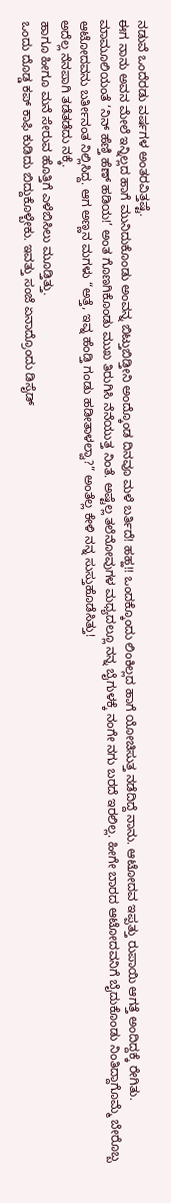ನಡುವೆ ಒಂದೆರಡು ವರ್ಷಗಳ ಅಂತರವಿತ್ತಷ್ಟೆ.
ಈಗ ನಾನು ಅವನ ಮೇಲೆ ಇನ್ನಿಲ್ಲದ ಹಾಗೆ ಮುನಿದುಕೊಂಡು ಅಂವನ್ನ ಬಿಟ್ತುಬಿಡ್ತೀನಿ ಅಂದ್ಕೊಂಡ ದಿನವೂ ಮಳೆ ಬರ್ತಿದೆ! ಹಹ್ಹ!! ಒಂದಕ್ಕೊಂದು ಲಿಂಕಿಲ್ಲದ ಹಾಗೆ ಯೋಚಿಸುತ್ತ ನಡೆದಿದ್ದೆ ನಾನು. ಆಟೋದವ ಇಪ್ಪತ್ತು ರುಪಾಯಿ ಆಗತ್ತೆ ಅಂದಿದ್ದಕ್ಕೆ ರೇಗಿತು. ಮಾಮೂಲಿಯಂತೆ ‘ನಿನ್ ಹೆಣ್ತಿ ಹೆಣ್ ಹಡಿಯ!’ ಅಂತ ಗೊಣಗಿಕೊಂಡು ಮುಖ ತಿರುಗಿಸಿ ನೆನೆಯುತ್ತ ನಿಂತೆ. ಅಷ್ಟೆಲ್ಲ ತಲೆನೋವುಗಳ ಮಧ್ಯದಲ್ಲೂ ನನ್ನ ಬೈಗುಳಕ್ಕೆ ನಂಗೇ ನಗು ಬರದೆ ಇರಲಿಲ್ಲ. ಹೀಗೇ ಬಾರದ ಆಟೋದವನಿಗೆ ಬೈದುಕೊಂಡು ನಿಂತಿದ್ದಾಗೊಮ್ಮೆ ಬೇರೊಬ್ಬ ಆಟೋದವನು ಬರ್ತೀನಂತ ನಿಲ್ಲಿಸಿದ್ದ. ಆಗ ಅಣ್ಣನ ಮಗಳು “ಅತ್ತೆ, ಇವ್ನ ಹೆಂಡ್ತಿ ಗಂಡು ಹಡೀತಾಳಲ್ವಾ?” ಅಂತೆಲ್ಲ ಕೇಳಿ ನನ್ನ ಸುಸ್ತುಹೊಡೆಸಿತ್ತು!
ಅದೆಲ್ಲ ನೆನಪಾಗಿ ತಡೆತಡೆದು ನಕ್ಕೆ.
ಹಾಗೂ ಹೀಗೂ ಮನೆ ಸೇರುವ ಹೊತ್ತಿಗೆ ಎಳೆಬಿಸಿಲು ಮೂಡ್ತಿತ್ತು.
ಒಂದು ದೊಡ್ಡ ಕಪ್ ಕಾಫಿ ಕುಡಿದು ಬಿದ್ದುಕೊಳ್ಬೇಕು. ಇವತ್ತು ಸಂಜೆ ಏನಾದ್ರೊಂದು ಡಿಸೈಡ್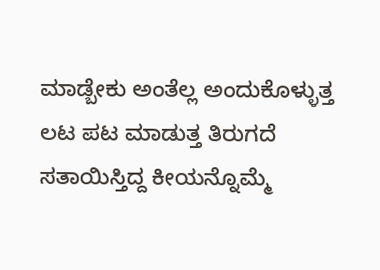ಮಾಡ್ಬೇಕು ಅಂತೆಲ್ಲ ಅಂದುಕೊಳ್ಳುತ್ತ ಲಟ ಪಟ ಮಾಡುತ್ತ ತಿರುಗದೆ ಸತಾಯಿಸ್ತಿದ್ದ ಕೀಯನ್ನೊಮ್ಮೆ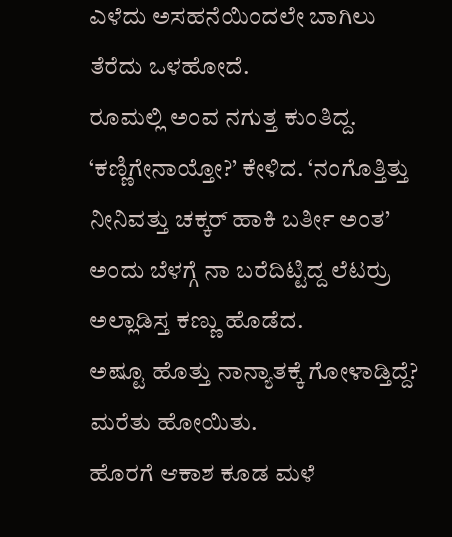ಎಳೆದು ಅಸಹನೆಯಿಂದಲೇ ಬಾಗಿಲು ತೆರೆದು ಒಳಹೋದೆ.
ರೂಮಲ್ಲಿ ಅಂವ ನಗುತ್ತ ಕುಂತಿದ್ದ. ‘ಕಣ್ಣಿಗೇನಾಯ್ತೋ?’ ಕೇಳಿದ. ‘ನಂಗೊತ್ತಿತ್ತು ನೀನಿವತ್ತು ಚಕ್ಕರ್ ಹಾಕಿ ಬರ್ತೀ ಅಂತ’ ಅಂದು ಬೆಳಗ್ಗೆ ನಾ ಬರೆದಿಟ್ಟಿದ್ದ ಲೆಟರ್ರು ಅಲ್ಲಾಡಿಸ್ತ ಕಣ್ಣು ಹೊಡೆದ.
ಅಷ್ಟೂ ಹೊತ್ತು ನಾನ್ಯಾತಕ್ಕೆ ಗೋಳಾಡ್ತಿದ್ದೆ? ಮರೆತು ಹೋಯಿತು.
ಹೊರಗೆ ಆಕಾಶ ಕೂಡ ಮಳೆ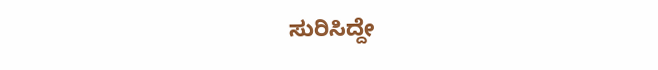ಸುರಿಸಿದ್ದೇ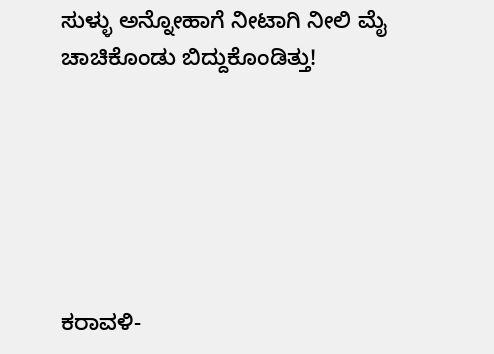ಸುಳ್ಳು ಅನ್ನೋಹಾಗೆ ನೀಟಾಗಿ ನೀಲಿ ಮೈ ಚಾಚಿಕೊಂಡು ಬಿದ್ದುಕೊಂಡಿತ್ತು!






ಕರಾವಳಿ-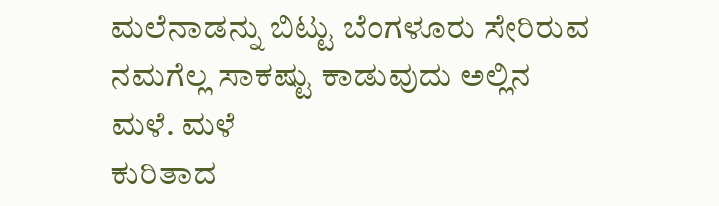ಮಲೆನಾಡನ್ನು ಬಿಟ್ಟು ಬೆಂಗಳೂರು ಸೇರಿರುವ
ನಮಗೆಲ್ಲ ಸಾಕಷ್ಟು ಕಾಡುವುದು ಅಲ್ಲಿನ ಮಳೆ. ಮಳೆ
ಕುರಿತಾದ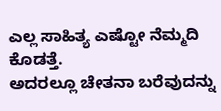ಎಲ್ಲ ಸಾಹಿತ್ಯ ಎಷ್ಟೋ ನೆಮ್ಮದಿ ಕೊಡತ್ತೆ.
ಅದರಲ್ಲೂ ಚೇತನಾ ಬರೆವುದನ್ನು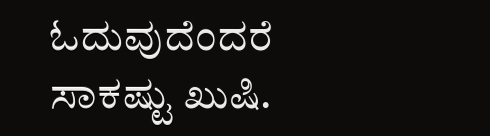ಓದುವುದೆಂದರೆ
ಸಾಕಷ್ಟು ಖುಷಿ.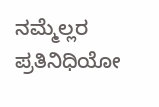ನಮ್ಮೆಲ್ಲರ ಪ್ರತಿನಿಧಿಯೋ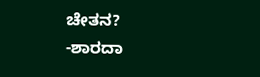ಚೇತನ?
-ಶಾರದಾ